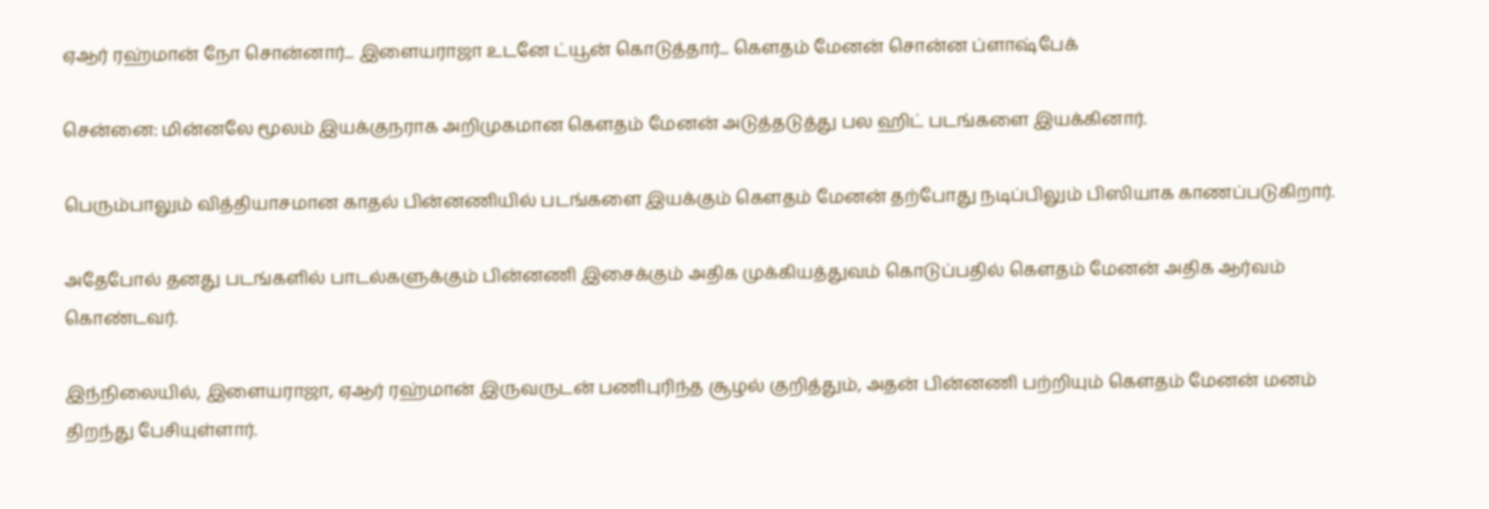ஏஆர் ரஹ்மான் நோ சொன்னார்... இளையராஜா உடனே ட்யூன் கொடுத்தார்... கெளதம் மேனன் சொன்ன ப்ளாஷ்பேக்

சென்னை: மின்னலே மூலம் இயக்குநராக அறிமுகமான கெளதம் மேனன் அடுத்தடுத்து பல ஹிட் படங்களை இயக்கினார்.

பெரும்பாலும் வித்தியாசமான காதல் பின்னணியில் படங்களை இயக்கும் கெளதம் மேனன் தற்போது நடிப்பிலும் பிஸியாக காணப்படுகிறார்.

அதேபோல் தனது படங்களில் பாடல்களுக்கும் பின்னணி இசைக்கும் அதிக முக்கியத்துவம் கொடுப்பதில் கெளதம் மேனன் அதிக ஆர்வம் கொண்டவர்.

இந்நிலையில், இளையராஜா, ஏஆர் ரஹ்மான் இருவருடன் பணிபுரிந்த சூழல் குறித்தும், அதன் பின்னணி பற்றியும் கெளதம் மேனன் மனம் திறந்து பேசியுள்ளார்.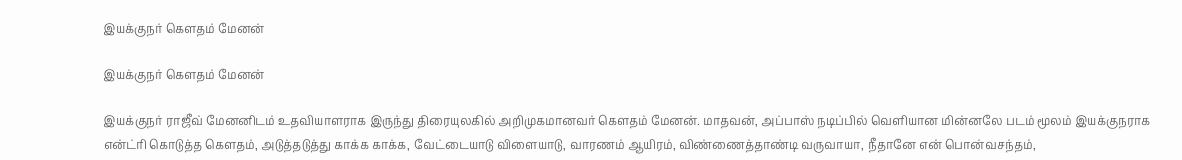இயக்குநர் கெளதம் மேனன்

இயக்குநர் கெளதம் மேனன்

இயக்குநர் ராஜீவ் மேனனிடம் உதவியாளராக இருந்து திரையுலகில் அறிமுகமானவர் கெளதம் மேனன். மாதவன், அப்பாஸ் நடிப்பில் வெளியான மின்னலே படம் மூலம் இயக்குநராக என்ட்ரி கொடுத்த கெளதம், அடுத்தடுத்து காக்க காக்க, வேட்டையாடு விளையாடு, வாரணம் ஆயிரம், விண்ணைத்தாண்டி வருவாயா, நீதானே என் பொன்வசந்தம்,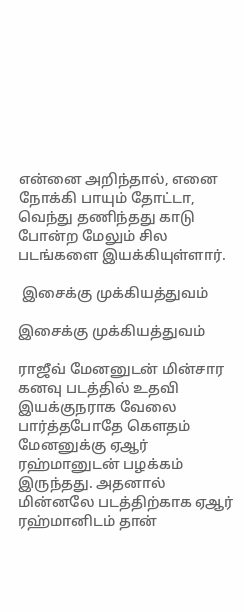என்னை அறிந்தால், எனை நோக்கி பாயும் தோட்டா, வெந்து தணிந்தது காடு போன்ற மேலும் சில படங்களை இயக்கியுள்ளார்.

 இசைக்கு முக்கியத்துவம்

இசைக்கு முக்கியத்துவம்

ராஜீவ் மேனனுடன் மின்சார கனவு படத்தில் உதவி இயக்குநராக வேலை பார்த்தபோதே கெளதம் மேனனுக்கு ஏஆர் ரஹ்மானுடன் பழக்கம் இருந்தது. அதனால் மின்னலே படத்திற்காக ஏஆர் ரஹ்மானிடம் தான்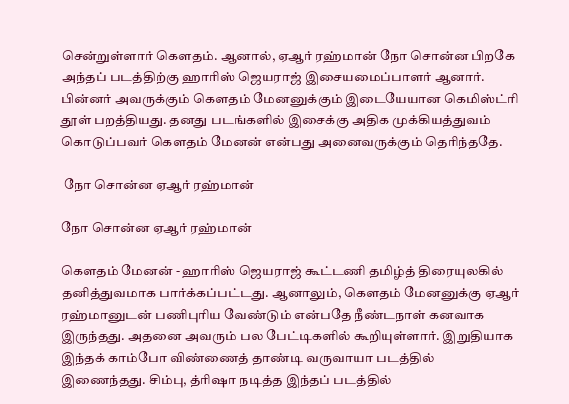சென்றுள்ளார் கெளதம். ஆனால், ஏஆர் ரஹ்மான் நோ சொன்ன பிறகே அந்தப் படத்திற்கு ஹாரிஸ் ஜெயராஜ் இசையமைப்பாளர் ஆனார். பின்னர் அவருக்கும் கெளதம் மேனனுக்கும் இடையேயான கெமிஸ்ட்ரி தூள் பறத்தியது. தனது படங்களில் இசைக்கு அதிக முக்கியத்துவம் கொடுப்பவர் கெளதம் மேனன் என்பது அனைவருக்கும் தெரிந்ததே.

 நோ சொன்ன ஏஆர் ரஹ்மான்

நோ சொன்ன ஏஆர் ரஹ்மான்

கெளதம் மேனன் - ஹாரிஸ் ஜெயராஜ் கூட்டணி தமிழ்த் திரையுலகில் தனித்துவமாக பார்க்கப்பட்டது. ஆனாலும், கெளதம் மேனனுக்கு ஏஆர் ரஹ்மானுடன் பணிபுரிய வேண்டும் என்பதே நீண்டநாள் கனவாக இருந்தது. அதனை அவரும் பல பேட்டிகளில் கூறியுள்ளார். இறுதியாக இந்தக் காம்போ விண்ணைத் தாண்டி வருவாயா படத்தில் இணைந்தது. சிம்பு, த்ரிஷா நடித்த இந்தப் படத்தில்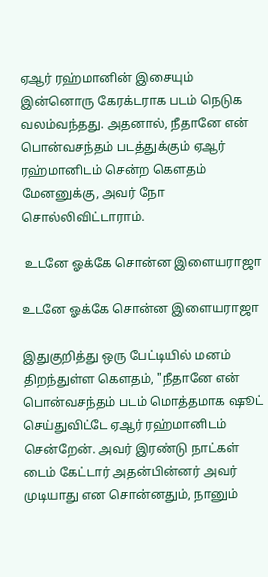ஏஆர் ரஹ்மானின் இசையும் இன்னொரு கேரக்டராக படம் நெடுக வலம்வந்தது. அதனால், நீதானே என் பொன்வசந்தம் படத்துக்கும் ஏஆர் ரஹ்மானிடம் சென்ற கெளதம் மேனனுக்கு, அவர் நோ சொல்லிவிட்டாராம்.

 உடனே ஓக்கே சொன்ன இளையராஜா

உடனே ஓக்கே சொன்ன இளையராஜா

இதுகுறித்து ஒரு பேட்டியில் மனம் திறந்துள்ள கெளதம், "நீதானே என் பொன்வசந்தம் படம் மொத்தமாக ஷூட் செய்துவிட்டே ஏஆர் ரஹ்மானிடம் சென்றேன். அவர் இரண்டு நாட்கள் டைம் கேட்டார் அதன்பின்னர் அவர் முடியாது என சொன்னதும், நானும்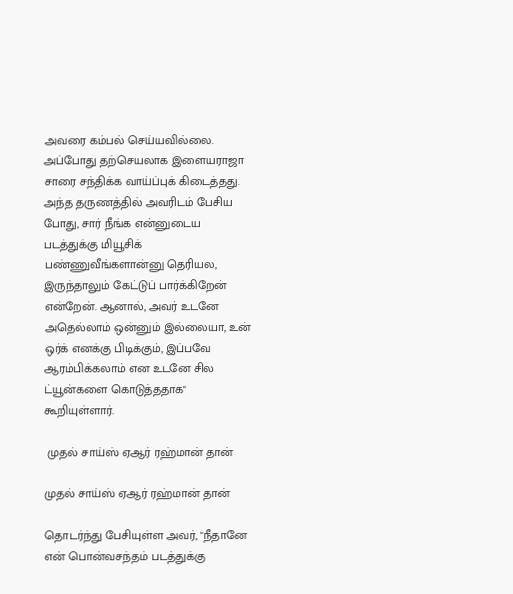அவரை கம்பல் செய்யவில்லை. அப்போது தற்செயலாக இளையராஜா சாரை சந்திக்க வாய்ப்புக் கிடைத்தது. அந்த தருணத்தில் அவரிடம் பேசிய போது, சார் நீங்க என்னுடைய படத்துக்கு மியூசிக் பண்ணுவீங்களான்னு தெரியல, இருந்தாலும் கேட்டுப் பார்க்கிறேன் என்றேன். ஆனால், அவர் உடனே அதெல்லாம் ஒன்னும் இல்லையா, உன் ஒர்க் எனக்கு பிடிக்கும், இப்பவே ஆரம்பிக்கலாம் என உடனே சில ட்யூன்களை கொடுத்ததாக" கூறியுள்ளார்.

 முதல் சாய்ஸ் ஏஆர் ரஹ்மான் தான்

முதல் சாய்ஸ் ஏஆர் ரஹ்மான் தான்

தொடர்ந்து பேசியுள்ள அவர், "நீதானே என் பொன்வசந்தம் படத்துக்கு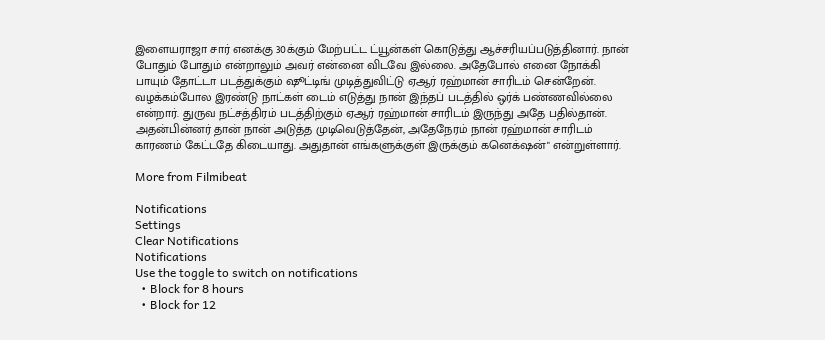இளையராஜா சார் எனக்கு 30க்கும் மேற்பட்ட ட்யூன்கள் கொடுத்து ஆச்சரியப்படுத்தினார். நான் போதும் போதும் என்றாலும் அவர் என்னை விடவே இல்லை. அதேபோல் எனை நோக்கி பாயும் தோட்டா படத்துக்கும் ஷூட்டிங் முடித்துவிட்டு ஏஆர் ரஹ்மான் சாரிடம் சென்றேன். வழக்கம்போல இரண்டு நாட்கள் டைம் எடுத்து நான் இந்தப் படத்தில் ஒர்க் பண்ணவில்லை என்றார். துருவ நட்சத்திரம் படத்திற்கும் ஏஆர் ரஹ்மான் சாரிடம் இருந்து அதே பதில்தான். அதன்பின்னர் தான் நான் அடுத்த முடிவெடுத்தேன், அதேநேரம் நான் ரஹ்மான் சாரிடம் காரணம் கேட்டதே கிடையாது. அதுதான் எங்களுக்குள் இருக்கும் கனெக்‌ஷன்" என்றுள்ளார்.

More from Filmibeat

Notifications
Settings
Clear Notifications
Notifications
Use the toggle to switch on notifications
  • Block for 8 hours
  • Block for 12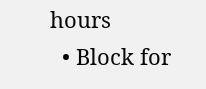hours
  • Block for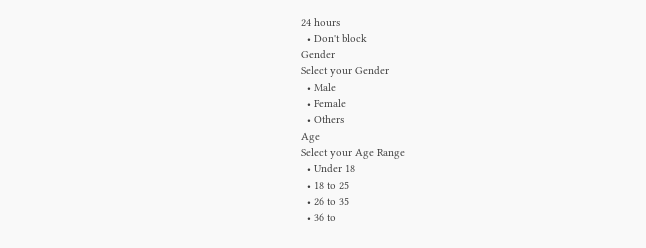24 hours
  • Don't block
Gender
Select your Gender
  • Male
  • Female
  • Others
Age
Select your Age Range
  • Under 18
  • 18 to 25
  • 26 to 35
  • 36 to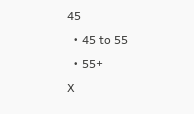45
  • 45 to 55
  • 55+
X